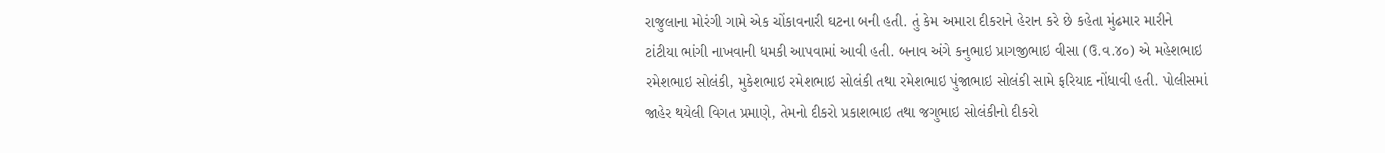રાજુલાના મોરંગી ગામે એક ચોંકાવનારી ઘટના બની હતી. તું કેમ અમારા દીકરાને હેરાન કરે છે કહેતા મુંઢમાર મારીને ટાંટીયા ભાંગી નાખવાની ધમકી આપવામાં આવી હતી. બનાવ અંગે કનુભાઇ પ્રાગજીભાઇ વીસા (ઉ.વ.૪૦) એ મહેશભાઇ રમેશભાઇ સોલંકી, મુકેશભાઇ રમેશભાઇ સોલંકી તથા રમેશભાઇ પુંજાભાઇ સોલંકી સામે ફરિયાદ નોંધાવી હતી. પોલીસમાં જાહેર થયેલી વિગત પ્રમાણે, તેમનો દીકરો પ્રકાશભાઇ તથા જગુભાઇ સોલંકીનો દીકરો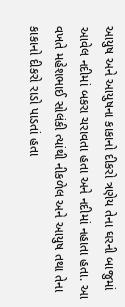આયુષ અને આયુષના કાકાનો દીકરો ત્રણેય તેના ઘરની બાજુમાં આવેલ નદીમાં બકરા ચરાવતા હતા અને નદીમાં નહાતા હતા. આ વખતે મહેશભાઈ સોલંકી ત્યાંથી નીકળેલ અને આયુષ તથા તેના કાકાનો દીકરો રાડો પાડતાં હતા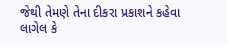જેથી તેમણે તેના દીકરા પ્રકાશને કહેવા લાગેલ કે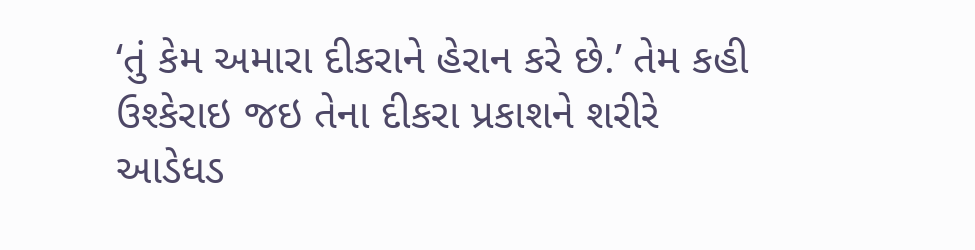‘તું કેમ અમારા દીકરાને હેરાન કરે છે.’ તેમ કહી ઉશ્કેરાઇ જઇ તેના દીકરા પ્રકાશને શરીરે આડેધડ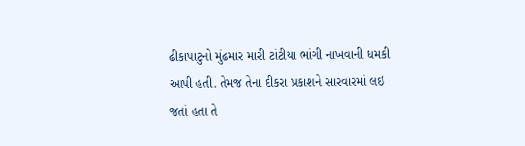ઢીકાપાટુનો મુંઢમાર મારી ટાંટીયા ભાંગી નાખવાની ધમકી આપી હતી. તેમજ તેના દીકરા પ્રકાશને સારવારમાં લઇ જતાં હતા તે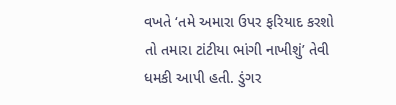વખતે ‘તમે અમારા ઉપર ફરિયાદ કરશો તો તમારા ટાંટીયા ભાંગી નાખીશું’ તેવી ધમકી આપી હતી. ડુંગર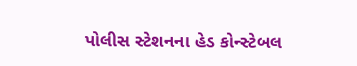પોલીસ સ્ટેશનના હેડ કોન્સ્ટેબલ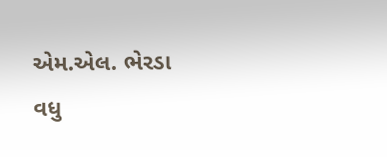એમ.એલ. ભેરડા વધુ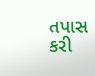તપાસ કરી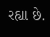રહ્યા છે.